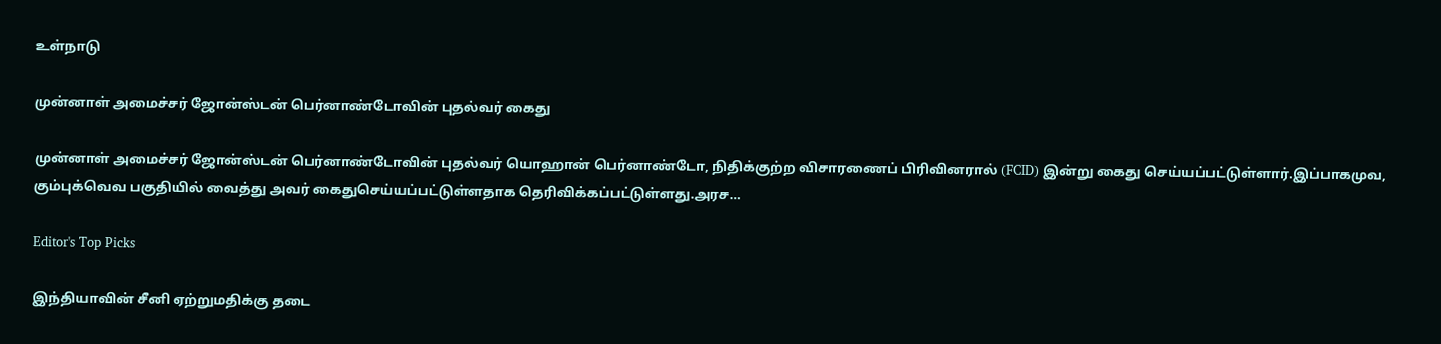உள்நாடு

முன்னாள் அமைச்சர் ஜோன்ஸ்டன் பெர்னாண்டோவின் புதல்வர் கைது

முன்னாள் அமைச்சர் ஜோன்ஸ்டன் பெர்னாண்டோவின் புதல்வர் யொஹான் பெர்னாண்டோ, நிதிக்குற்ற விசாரணைப் பிரிவினரால் (FCID) இன்று கைது செய்யப்பட்டுள்ளார்.இப்பாகமுவ, கும்புக்வெவ பகுதியில் வைத்து அவர் கைதுசெய்யப்பட்டுள்ளதாக தெரிவிக்கப்பட்டுள்ளது.அரச…

Editor's Top Picks

இந்தியாவின் சீனி ஏற்றுமதிக்கு தடை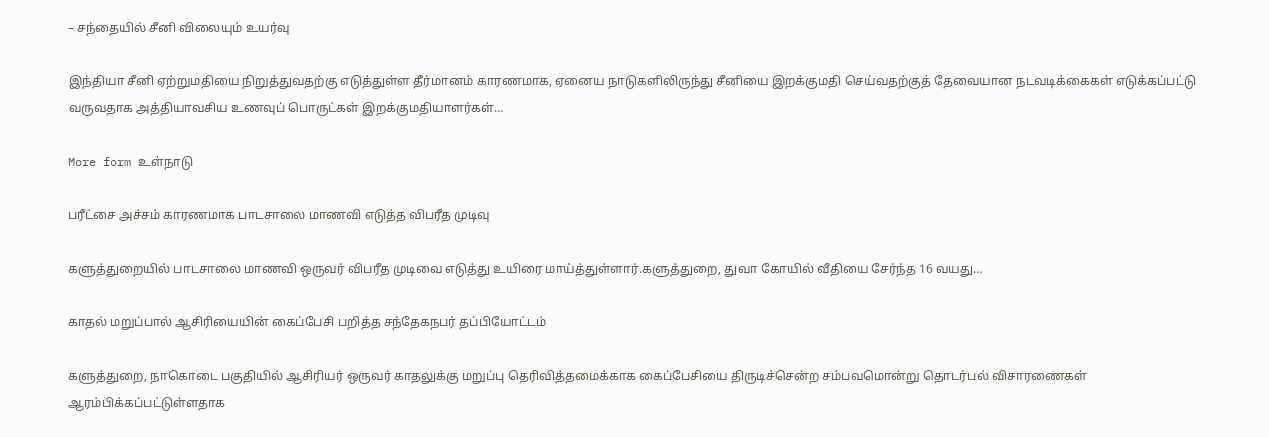– சந்தையில் சீனி விலையும் உயர்வு

இந்தியா சீனி ஏற்றுமதியை நிறுத்துவதற்கு எடுத்துள்ள தீர்மானம் காரணமாக, ஏனைய நாடுகளிலிருந்து சீனியை இறக்குமதி செய்வதற்குத் தேவையான நடவடிக்கைகள் எடுக்கப்பட்டு வருவதாக அத்தியாவசிய உணவுப் பொருட்கள் இறக்குமதியாளர்கள்…

More form உள்நாடு

பரீட்சை அச்சம் காரணமாக பாடசாலை மாணவி எடுத்த விபரீத முடிவு

களுத்துறையில் பாடசாலை மாணவி ஒருவர் விபரீத முடிவை எடுத்து உயிரை மாய்த்துள்ளார்.களுத்துறை, துவா கோயில் வீதியை சேர்ந்த 16 வயது…

காதல் மறுப்பால் ஆசிரியையின் கைப்பேசி பறித்த சந்தேகநபர் தப்பியோட்டம்

களுத்துறை, நாகொடை பகுதியில் ஆசிரியர் ஒருவர் காதலுக்கு மறுப்பு தெரிவித்தமைக்காக கைப்பேசியை திருடிச்சென்ற சம்பவமொன்று தொடர்பல் விசாரணைகள் ஆரம்பிக்கப்பட்டுள்ளதாக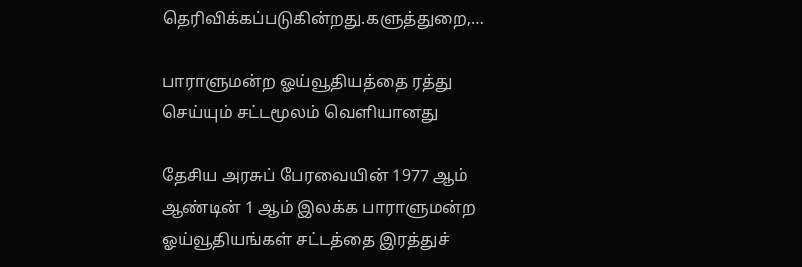தெரிவிக்கப்படுகின்றது.களுத்துறை,…

பாராளுமன்ற ஓய்வூதியத்தை ரத்து செய்யும் சட்டமூலம் வெளியானது

தேசிய அரசுப் பேரவையின் 1977 ஆம் ஆண்டின் 1 ஆம் இலக்க பாராளுமன்ற ஓய்வூதியங்கள் சட்டத்தை இரத்துச்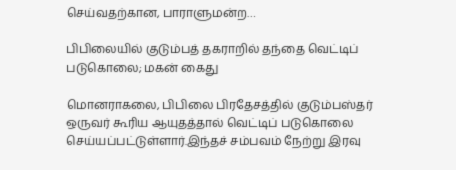செய்வதற்கான, பாராளுமன்ற…

பிபிலையில் குடும்பத் தகராறில் தந்தை வெட்டிப் படுகொலை; மகன் கைது

மொனராகலை, பிபிலை பிரதேசத்தில் குடும்பஸ்தர் ஒருவர் கூரிய ஆயுதத்தால் வெட்டிப் படுகொலை செய்யப்பட்டுள்ளார்.இந்தச் சம்பவம் நேற்று இரவு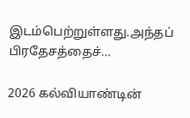இடம்பெற்றுள்ளது.அந்தப் பிரதேசத்தைச்…

2026 கல்வியாண்டின்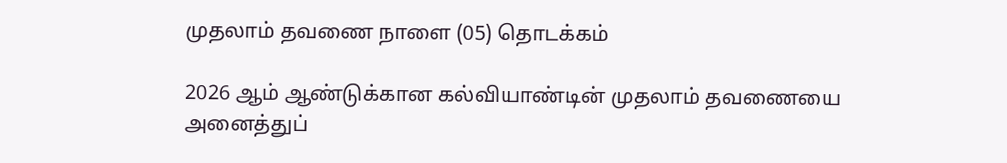முதலாம் தவணை நாளை (05) தொடக்கம்

2026 ஆம் ஆண்டுக்கான கல்வியாண்டின் முதலாம் தவணையை அனைத்துப்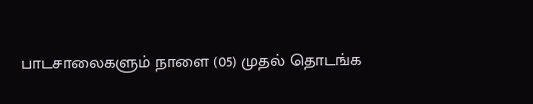பாடசாலைகளும் நாளை (05) முதல் தொடங்க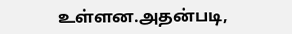உள்ளன.அதன்படி,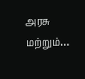அரசு மற்றும்…